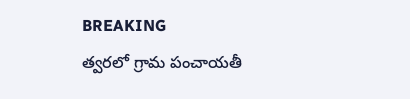BREAKING
త్వరలో గ్రామ పంచాయతీ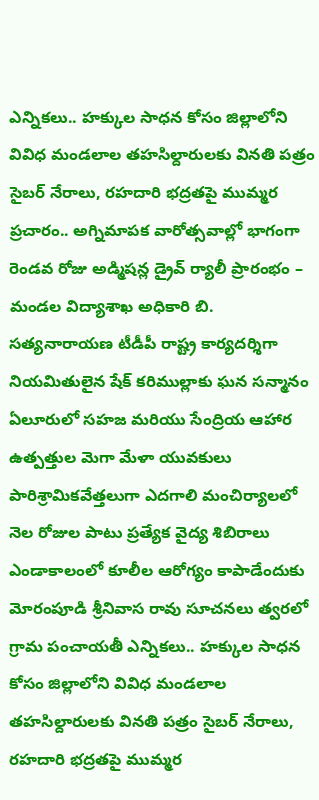ఎన్నికలు.. హక్కుల సాధన కోసం జిల్లాలోని వివిధ మండలాల తహసిల్దారులకు వినతి పత్రం సైబర్ నేరాలు, రహదారి భద్రతపై ముమ్మర ప్రచారం.. అగ్నిమాపక వారోత్సవాల్లో భాగంగా రెండవ రోజు అడ్మిషన్ల డ్రైవ్ ర్యాలీ ప్రారంభం – మండల విద్యాశాఖ అధికారి బి. సత్యనారాయణ టీడీపీ రాష్ట్ర కార్యదర్శిగా నియమితులైన షేక్ కరిముల్లాకు ఘన సన్మానం ఏలూరులో సహజ మరియు సేంద్రియ ఆహార ఉత్పత్తుల మెగా మేళా యువకులు పారిశ్రామికవేత్తలుగా ఎదగాలి మంచిర్యాలలో నెల రోజుల పాటు ప్రత్యేక వైద్య శిబిరాలు ఎండాకాలంలో కూలీల ఆరోగ్యం కాపాడేందుకు మోరంపూడి శ్రీనివాస రావు సూచనలు త్వరలో గ్రామ పంచాయతీ ఎన్నికలు.. హక్కుల సాధన కోసం జిల్లాలోని వివిధ మండలాల తహసిల్దారులకు వినతి పత్రం సైబర్ నేరాలు, రహదారి భద్రతపై ముమ్మర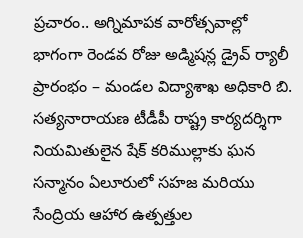ప్రచారం.. అగ్నిమాపక వారోత్సవాల్లో భాగంగా రెండవ రోజు అడ్మిషన్ల డ్రైవ్ ర్యాలీ ప్రారంభం – మండల విద్యాశాఖ అధికారి బి. సత్యనారాయణ టీడీపీ రాష్ట్ర కార్యదర్శిగా నియమితులైన షేక్ కరిముల్లాకు ఘన సన్మానం ఏలూరులో సహజ మరియు సేంద్రియ ఆహార ఉత్పత్తుల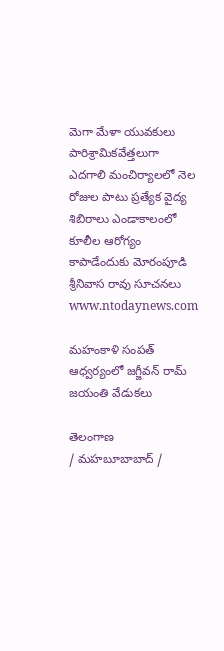మెగా మేళా యువకులు పారిశ్రామికవేత్తలుగా ఎదగాలి మంచిర్యాలలో నెల రోజుల పాటు ప్రత్యేక వైద్య శిబిరాలు ఎండాకాలంలో కూలీల ఆరోగ్యం కాపాడేందుకు మోరంపూడి శ్రీనివాస రావు సూచనలు
www.ntodaynews.com

మహంకాళి సంపత్ ఆధ్వర్యంలో జగ్జీవన్ రామ్ జయంతి వేడుకలు

తెలంగాణ
/ మహబూబాబాద్ /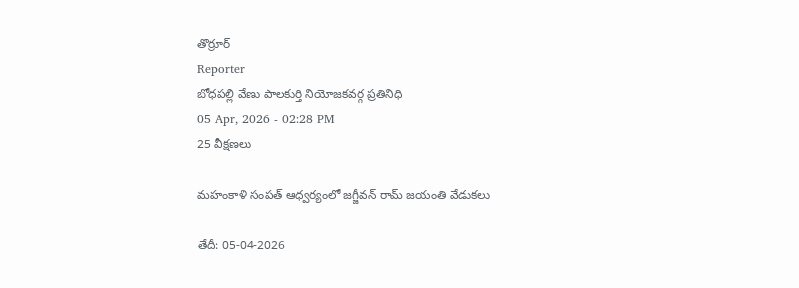తొర్రూర్
Reporter
బోధపల్లి వేణు పాలకుర్తి నియోజకవర్గ ప్రతినిధి
05 Apr, 2026 - 02:28 PM
25 వీక్షణలు

మహంకాళి సంపత్ ఆధ్వర్యంలో జగ్జీవన్ రామ్ జయంతి వేడుకలు

తేదీ: 05-04-2026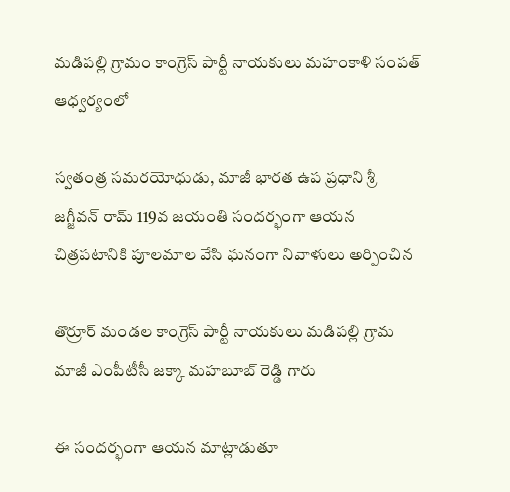మడిపల్లి గ్రామం కాంగ్రెస్ పార్టీ నాయకులు మహంకాళి సంపత్  ఆధ్వర్యంలో

స్వతంత్ర సమరయోధుడు, మాజీ భారత ఉప ప్రధాని శ్రీ జగ్జీవన్ రామ్ 119వ జయంతి సందర్భంగా ఆయన చిత్రపటానికి పూలమాల వేసి ఘనంగా నివాళులు అర్పించిన

తొర్రూర్ మండల కాంగ్రెస్ పార్టీ నాయకులు మడిపల్లి గ్రామ మాజీ ఎంపీటీసీ జక్కా మహబూబ్ రెడ్డి గారు

ఈ సందర్భంగా ఆయన మాట్లాడుతూ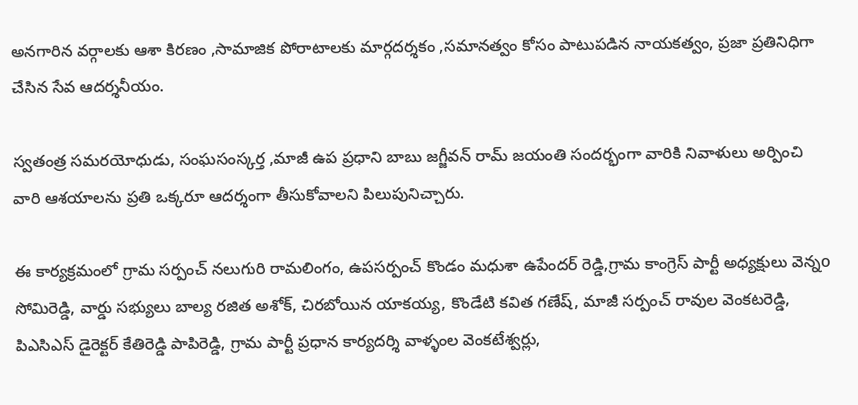అనగారిన వర్గాలకు ఆశా కిరణం ,సామాజిక పోరాటాలకు మార్గదర్శకం ,సమానత్వం కోసం పాటుపడిన నాయకత్వం, ప్రజా ప్రతినిధిగా చేసిన సేవ ఆదర్శనీయం.

స్వతంత్ర సమరయోధుడు, సంఘసంస్కర్త ,మాజీ ఉప ప్రధాని బాబు జగ్జీవన్ రామ్ జయంతి సందర్భంగా వారికి నివాళులు అర్పించి వారి ఆశయాలను ప్రతి ఒక్కరూ ఆదర్శంగా తీసుకోవాలని పిలుపునిచ్చారు.

ఈ కార్యక్రమంలో గ్రామ సర్పంచ్ నలుగురి రామలింగం, ఉపసర్పంచ్ కొండం మధుశా ఉపేందర్ రెడ్డి,గ్రామ కాంగ్రెస్ పార్టీ అధ్యక్షులు వెన్నo సోమిరెడ్డి, వార్డు సభ్యులు బాల్య రజిత అశోక్, చిరబోయిన యాకయ్య, కొండేటి కవిత గణేష్, మాజీ సర్పంచ్ రావుల వెంకటరెడ్డి, పిఎసిఎస్ డైరెక్టర్ కేతిరెడ్డి పాపిరెడ్డి, గ్రామ పార్టీ ప్రధాన కార్యదర్శి వాళ్ళంల వెంకటేశ్వర్లు,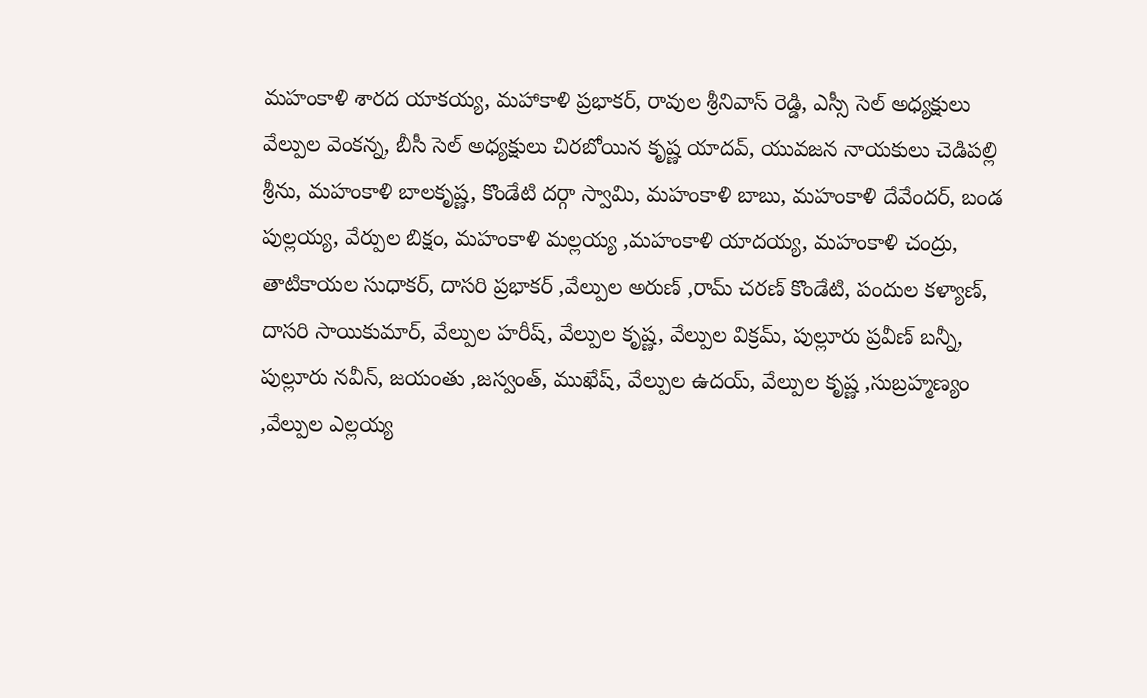మహంకాళి శారద యాకయ్య, మహాకాళి ప్రభాకర్, రావుల శ్రీనివాస్ రెడ్డి, ఎస్సీ సెల్ అధ్యక్షులు వేల్పుల వెంకన్న, బీసీ సెల్ అధ్యక్షులు చిరబోయిన కృష్ణ యాదవ్, యువజన నాయకులు చెడిపల్లి శ్రీను, మహంకాళి బాలకృష్ణ, కొండేటి దర్గా స్వామి, మహంకాళి బాబు, మహంకాళి దేవేందర్, బండ పుల్లయ్య, వేర్పుల బిక్షం, మహంకాళి మల్లయ్య ,మహంకాళి యాదయ్య, మహంకాళి చంద్రు, తాటికాయల సుధాకర్, దాసరి ప్రభాకర్ ,వేల్పుల అరుణ్ ,రామ్ చరణ్ కొండేటి, పందుల కళ్యాణ్, దాసరి సాయికుమార్, వేల్పుల హరీష్, వేల్పుల కృష్ణ, వేల్పుల విక్రమ్, పుల్లూరు ప్రవీణ్ బన్నీ, పుల్లూరు నవీన్, జయంతు ,జస్వంత్, ముఖేష్, వేల్పుల ఉదయ్, వేల్పుల కృష్ణ ,సుబ్రహ్మణ్యం ,వేల్పుల ఎల్లయ్య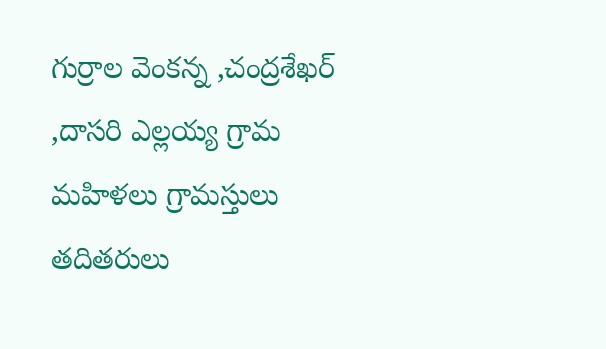గుర్రాల వెంకన్న ,చంద్రశేఖర్ ,దాసరి ఎల్లయ్య గ్రామ మహిళలు గ్రామస్తులు తదితరులు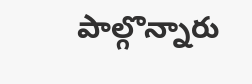పాల్గొన్నారు